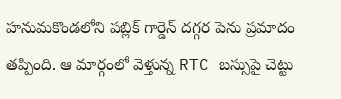హనుమకొండలోని పబ్లిక్ గార్డెన్ దగ్గర పెను ప్రమాదం తప్పింది. ఆ మార్గంలో వెళ్తున్న RTC బస్సుపై చెట్టు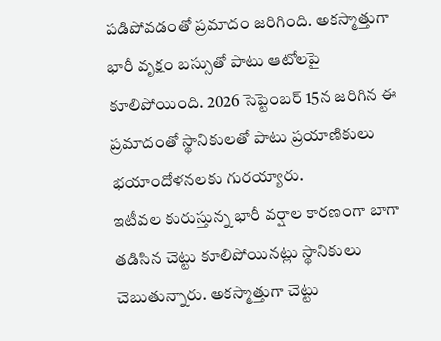పడిపోవడంతో ప్రమాదం జరిగింది. అకస్మాత్తుగా భారీ వృక్షం బస్సుతో పాటు ఆటోలపై కూలిపోయింది. 2026 సెప్టెంబర్ 15న జరిగిన ఈ ప్రమాదంతో స్థానికులతో పాటు ప్రయాణికులు భయాందోళనలకు గురయ్యారు.
ఇటీవల కురుస్తున్న భారీ వర్షాల కారణంగా బాగా తడిసిన చెట్టు కూలిపోయినట్లు స్థానికులు చెబుతున్నారు. అకస్మాత్తుగా చెట్టు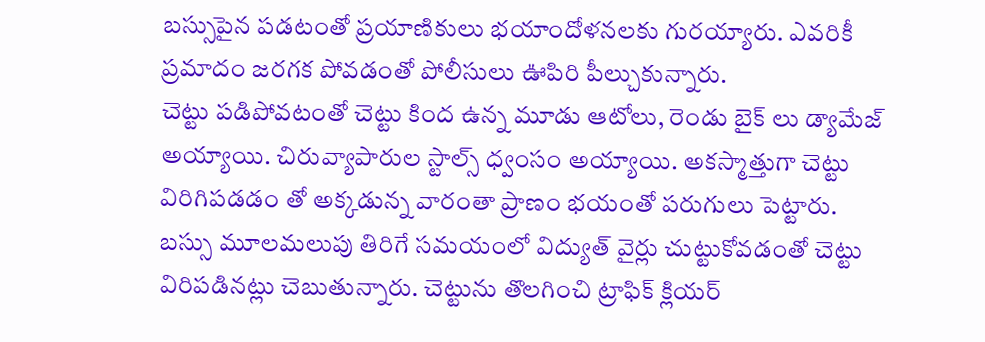బస్సుపైన పడటంతో ప్రయాణికులు భయాందోళనలకు గురయ్యారు. ఎవరికీ ప్రమాదం జరగక పోవడంతో పోలీసులు ఊపిరి పీల్చుకున్నారు.
చెట్టు పడిపోవటంతో చెట్టు కింద ఉన్న మూడు ఆటోలు, రెండు బైక్ లు డ్యామేజ్ అయ్యాయి. చిరువ్యాపారుల స్టాల్స్ ధ్వంసం అయ్యాయి. అకస్మాత్తుగా చెట్టు విరిగిపడడం తో అక్కడున్న వారంతా ప్రాణం భయంతో పరుగులు పెట్టారు.
బస్సు మూలమలుపు తిరిగే సమయంలో విద్యుత్ వైర్లు చుట్టుకోవడంతో చెట్టు విరిపడినట్లు చెబుతున్నారు. చెట్టును తొలగించి ట్రాఫిక్ క్లియర్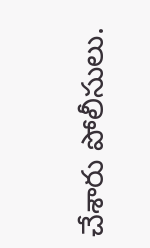చేశారు పోలీసులు.